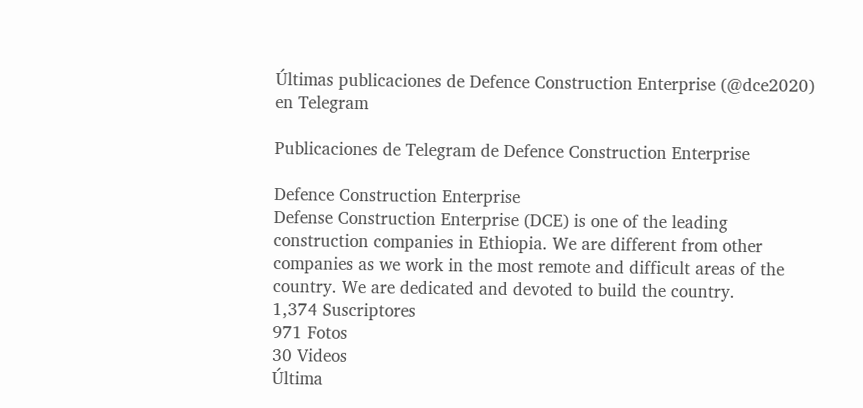Últimas publicaciones de Defence Construction Enterprise (@dce2020) en Telegram

Publicaciones de Telegram de Defence Construction Enterprise

Defence Construction Enterprise
Defense Construction Enterprise (DCE) is one of the leading construction companies in Ethiopia. We are different from other companies as we work in the most remote and difficult areas of the country. We are dedicated and devoted to build the country.
1,374 Suscriptores
971 Fotos
30 Videos
Última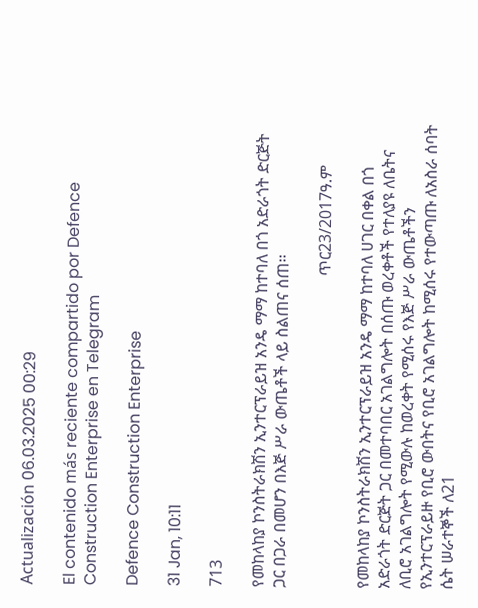Actualización 06.03.2025 00:29

El contenido más reciente compartido por Defence Construction Enterprise en Telegram

Defence Construction Enterprise

31 Jan, 10:11

713

የመከላከያ ኮንስትራክሽን ኢንተርፕራይዝ አንዴ ማማ ከተባለ በጎ አድራጎት ድርጅት ጋር በጋራ በመሆን በእጅ ሥራ ውጤቶች ላይ ስልጠና ሰጠ፡፡

                                                                              ጥር23/2017ዓ.ም

የመከላከያ ኮንስትራክሽን ኢንተርፕራይዝ አንዴ ማማ ከተባለ ሀገር በቀል በጎ አድራጎት ድርጅት ጋር በመተባበር አገልግሎት በሰጡ ወረቀቶች የተለያዩ ለቤትና ለቢሮ አገልግሎት የሚውሉ ከወረቀት የሚሰሩ የእጅ ሥራ ውጤቶችን የኢንተርፕራይዙ የቢሮ ውበትና የቢሮ አገልግሎት ከሚሰሩ የተውጣጡ ለአስራ ሰባት ሴት ሠራተኞች ለ21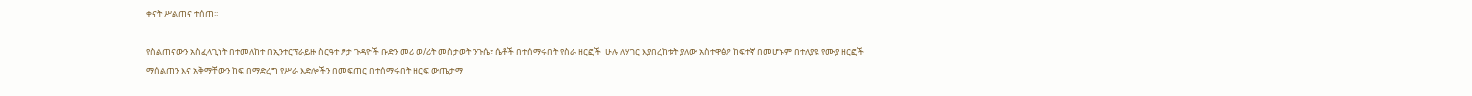ቀናት ሥልጠና ተሰጠ፡፡

የስልጠናውን አስፈላጊነት በተመለከተ በኢንተርፕራይዙ ስርዓተ ፆታ ጉዳዮች ቡድን መሪ ወ/ሪት መስታወት ንጉሴ፣ ሴቶች በተሰማሩበት የስራ ዘርፎች  ሁሉ ለሃገር እያበረከቱት ያለው አስተዋፅዖ ከፍተኛ በመሆኑም በተለያዩ የሙያ ዘርፎች ማሰልጠን እና አቅማቸውን ከፍ በማድረግ የሥራ እድሎችን በመፍጠር በተሰማሩበት ዘርፍ ውጤታማ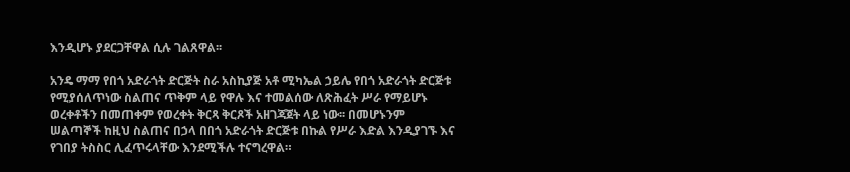እንዲሆኑ ያደርጋቸዋል ሲሉ ገልጸዋል፡፡

አንዴ ማማ የበጎ አድራጎት ድርጅት ስራ አስኪያጅ አቶ ሚካኤል ኃይሌ የበጎ አድራጎት ድርጅቱ የሚያሰለጥነው ስልጠና ጥቅም ላይ የዋሉ እና ተመልሰው ለጽሕፈት ሥራ የማይሆኑ ወረቀቶችን በመጠቀም የወረቀት ቅርጻ ቅርጾች አዘገጃጀት ላይ ነው፡፡ በመሆኑንም ሠልጣኞች ከዚህ ስልጠና በኃላ በበጎ አድራጎት ድርጅቱ በኩል የሥራ እድል እንዲያገኙ እና የገበያ ትስስር ሊፈጥሩላቸው እንደሚችሉ ተናግረዋል።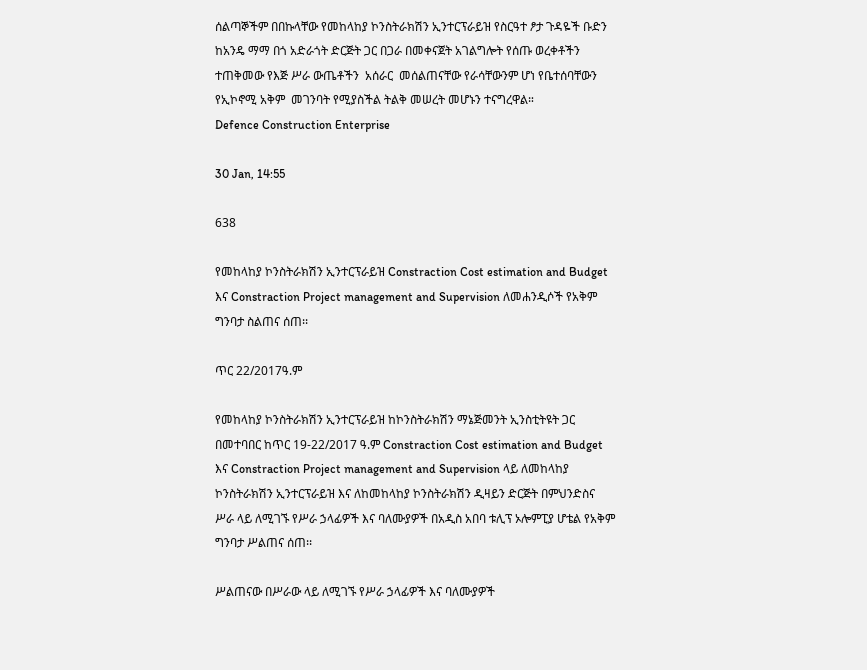ሰልጣኞችም በበኩላቸው የመከላከያ ኮንስትራክሽን ኢንተርፕራይዝ የስርዓተ ፆታ ጉዳዬች ቡድን ከአንዴ ማማ በጎ አድራጎት ድርጅት ጋር በጋራ በመቀናጀት አገልግሎት የሰጡ ወረቀቶችን ተጠቅመው የእጅ ሥራ ውጤቶችን  አሰራር  መሰልጠናቸው የራሳቸውንም ሆነ የቤተሰባቸውን የኢኮኖሚ አቅም  መገንባት የሚያስችል ትልቅ መሠረት መሆኑን ተናግረዋል።
Defence Construction Enterprise

30 Jan, 14:55

638

የመከላከያ ኮንስትራክሽን ኢንተርፕራይዝ Constraction Cost estimation and Budget እና Constraction Project management and Supervision ለመሐንዲሶች የአቅም ግንባታ ስልጠና ሰጠ፡፡

ጥር 22/2017ዓ.ም

የመከላከያ ኮንስትራክሽን ኢንተርፕራይዝ ከኮንስትራክሽን ማኔጅመንት ኢንስቲትዩት ጋር በመተባበር ከጥር 19-22/2017 ዓ.ም Constraction Cost estimation and Budget እና Constraction Project management and Supervision ላይ ለመከላከያ ኮንስትራክሽን ኢንተርፕራይዝ እና ለከመከላከያ ኮንስትራክሽን ዲዛይን ድርጅት በምህንድስና ሥራ ላይ ለሚገኙ የሥራ ኃላፊዎች እና ባለሙያዎች በአዲስ አበባ ቱሊፕ ኦሎምፒያ ሆቴል የአቅም ግንባታ ሥልጠና ሰጠ፡፡

ሥልጠናው በሥራው ላይ ለሚገኙ የሥራ ኃላፊዎች እና ባለሙያዎች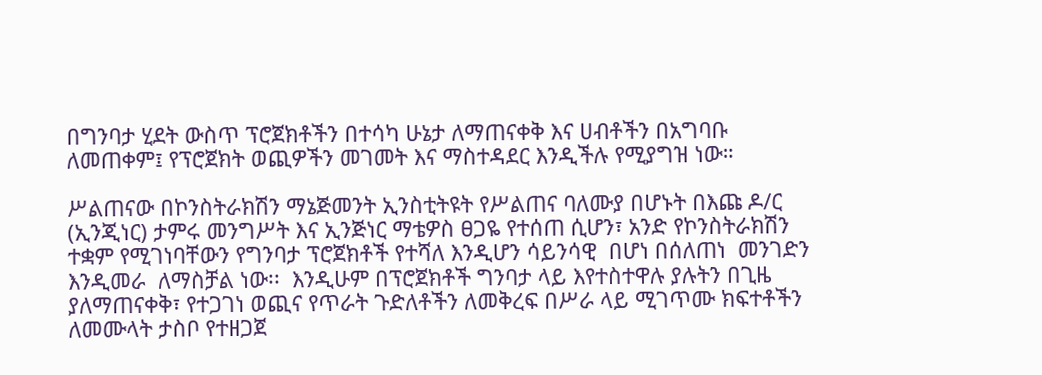በግንባታ ሂደት ውስጥ ፕሮጀክቶችን በተሳካ ሁኔታ ለማጠናቀቅ እና ሀብቶችን በአግባቡ ለመጠቀም፤ የፕሮጀክት ወጪዎችን መገመት እና ማስተዳደር እንዲችሉ የሚያግዝ ነው።

ሥልጠናው በኮንስትራክሽን ማኔጅመንት ኢንስቲትዩት የሥልጠና ባለሙያ በሆኑት በእጩ ዶ/ር (ኢንጂነር) ታምሩ መንግሥት እና ኢንጅነር ማቴዎስ ፀጋዬ የተሰጠ ሲሆን፣ አንድ የኮንስትራክሽን ተቋም የሚገነባቸውን የግንባታ ፕሮጀክቶች የተሻለ እንዲሆን ሳይንሳዊ  በሆነ በሰለጠነ  መንገድን እንዲመራ  ለማስቻል ነው፡፡  እንዲሁም በፕሮጀክቶች ግንባታ ላይ እየተስተዋሉ ያሉትን በጊዜ ያለማጠናቀቅ፣ የተጋገነ ወጪና የጥራት ጉድለቶችን ለመቅረፍ በሥራ ላይ ሚገጥሙ ክፍተቶችን ለመሙላት ታስቦ የተዘጋጀ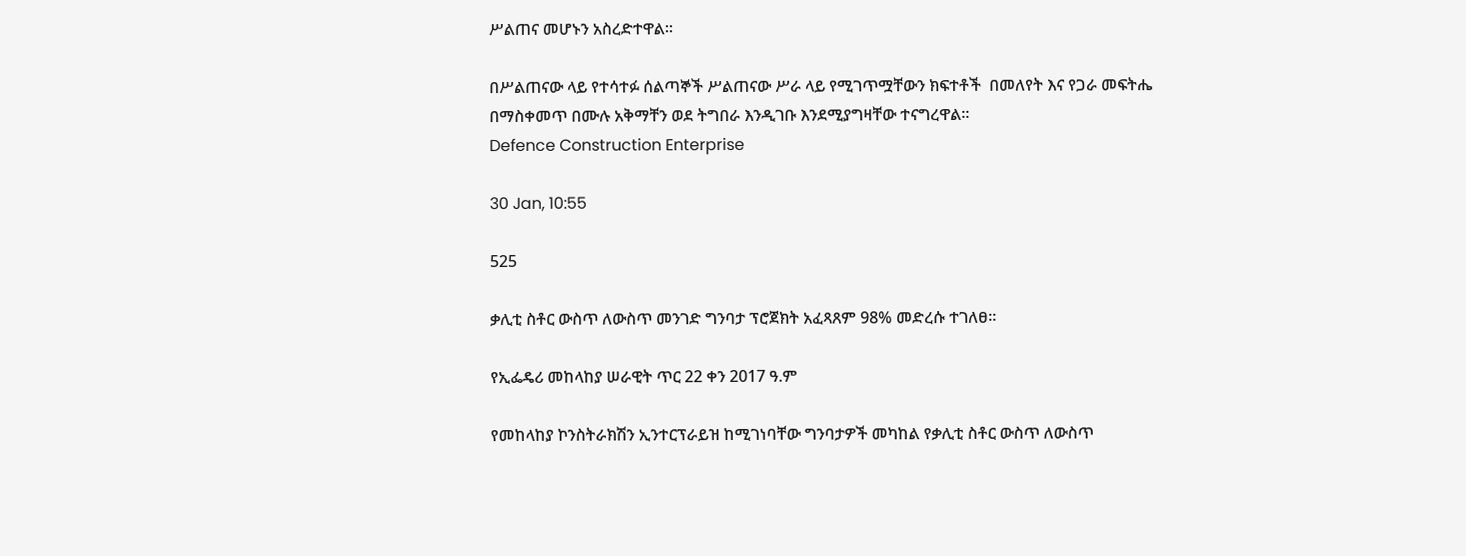ሥልጠና መሆኑን አስረድተዋል፡፡

በሥልጠናው ላይ የተሳተፉ ሰልጣኞች ሥልጠናው ሥራ ላይ የሚገጥሟቸውን ክፍተቶች  በመለየት እና የጋራ መፍትሔ በማስቀመጥ በሙሉ አቅማቸን ወደ ትግበራ እንዲገቡ እንደሚያግዛቸው ተናግረዋል፡፡
Defence Construction Enterprise

30 Jan, 10:55

525

ቃሊቲ ስቶር ውስጥ ለውስጥ መንገድ ግንባታ ፕሮጀክት አፈጻጸም 98% መድረሱ ተገለፀ።

የኢፌዴሪ መከላከያ ሠራዊት ጥር 22 ቀን 2017 ዓ.ም

የመከላከያ ኮንስትራክሽን ኢንተርፕራይዝ ከሚገነባቸው ግንባታዎች መካከል የቃሊቲ ስቶር ውስጥ ለውስጥ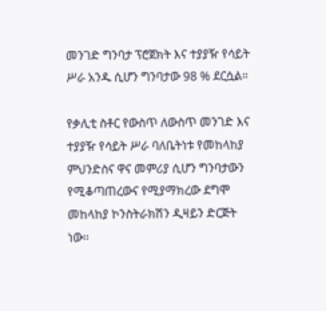መንገድ ግንባታ ፕሮጀክት እና ተያያዥ የሳይት ሥራ አንዱ ሲሆን ግንባታው 98 % ደርሷል።

የቃሊቲ ስቶር የውስጥ ለውስጥ መንገድ እና ተያያዥ የሳይት ሥራ ባለቤትነቱ የመከላከያ ምህንድስና ዋና መምሪያ ሲሆን ግንባታውን የሚቆጣጠረውና የሚያማክረው ደግሞ መከላከያ ኮንስትራክሽን ዲዛይን ድርጅት ነው፡፡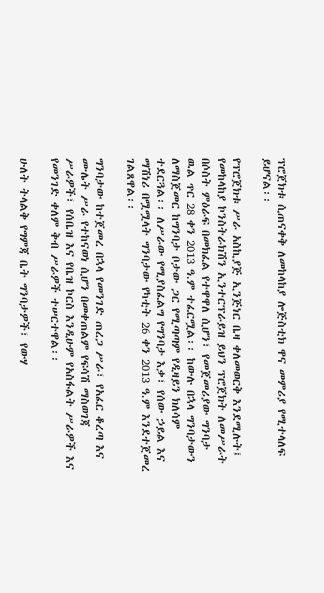ፕሮጀክቱ ሲጠናቀቅ ለመከላከያ ሎጅስቲክ ዋና መምሪያ የሚተላለፍ ይሆናል፡፡

የፕሮጀክቱ ሥራ አስኪያጅ ኢንጅነር ቤዛ ቀለመወርቅ እንደሚሉት፤ የመከላከያ ኮንስትራክሽን ኢንተርፕራይዝ ይህን ፕሮጀክት ለመሥራት በሶስት ምዕራፍ በመክፈል የተዋዋለ ሲሆን፣ የመጀመሪያው ግንባታ ዉል ጥር 28 ቀን 2013 ዓ.ም ተፈርሟል፡፡ ከውሉ በኋላ ግንባታውን ለማስጀመር ከግንባታ ቦታው ጋር የሚጣጣም የዲዛይን ክለሳም ተደርጓል፡፡ ለሥራው የሚያስፈልግ የግንባታ እቃ፣ የሰው ኃይል እና ማሽነሪ በሟሟላት ግንባታው የካቲት 26 ቀን 2013 ዓ.ም እንደተጀመረ ገልጸዋል፡፡

ግንባታው ከተጀመረ በኋላ የመንገድ ጠረጋ ሥራ፣ የአፈር ቆረጣ እና ሙሌት ሥራ የተከናወነ ሲሆን በመቀጠልም የፍሳሽ ማስወገጃ ሥራዎች፣ የሰቤዝ እና የቤዝ ኮርስ እንዲሁም የአስፋልት ሥራዎች እና የመንገድ ቀለም ቅብ ሥራዎች ተሠርተዋል፡፡

ሁለት ትላልቅ የግምጃ ቤት ግንባታዎች፣ የውሃ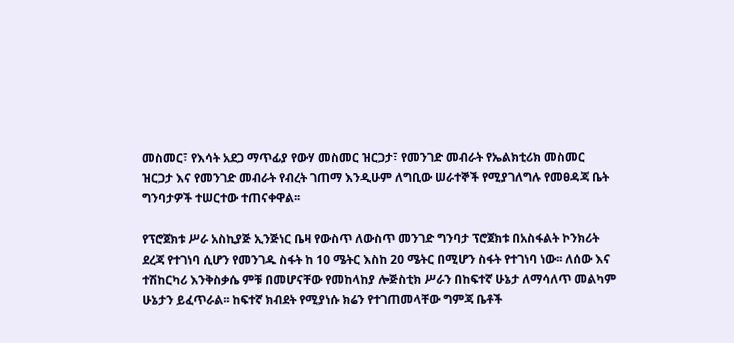መስመር፣ የእሳት አደጋ ማጥፊያ የውሃ መስመር ዝርጋታ፣ የመንገድ መብራት የኤልክቲሪክ መስመር ዝርጋታ እና የመንገድ መብራት የብረት ገጠማ እንዲሁም ለግቢው ሠራተኞች የሚያገለግሉ የመፀዳጃ ቤት ግንባታዎች ተሠርተው ተጠናቀዋል፡፡

የፕሮጀክቱ ሥራ አስኪያጅ ኢንጅነር ቤዛ የውስጥ ለውስጥ መንገድ ግንባታ ፕሮጀክቱ በአስፋልት ኮንክሪት ደረጃ የተገነባ ሲሆን የመንገዱ ስፋት ከ 10 ሜትር እስከ 20 ሜትር በሚሆን ስፋት የተገነባ ነው፡፡ ለሰው እና ተሽከርካሪ እንቅስቃሴ ምቹ በመሆናቸው የመከላከያ ሎጅስቲክ ሥራን በከፍተኛ ሁኔታ ለማሳለጥ መልካም ሁኔታን ይፈጥራል፡፡ ከፍተኛ ክብደት የሚያነሱ ክሬን የተገጠመላቸው ግምጃ ቤቶች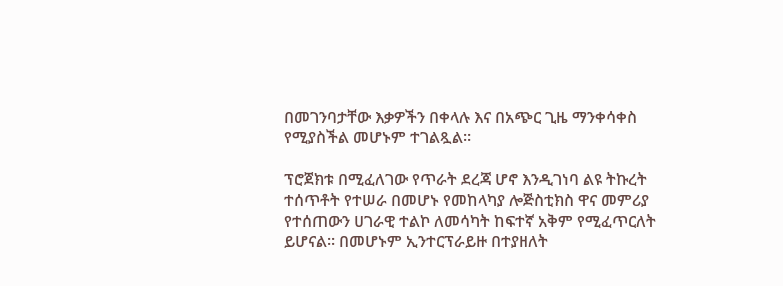በመገንባታቸው እቃዎችን በቀላሉ እና በአጭር ጊዜ ማንቀሳቀስ የሚያስችል መሆኑም ተገልጿል።

ፕሮጀክቱ በሚፈለገው የጥራት ደረጃ ሆኖ እንዲገነባ ልዩ ትኩረት ተሰጥቶት የተሠራ በመሆኑ የመከላካያ ሎጅስቲክስ ዋና መምሪያ የተሰጠውን ሀገራዊ ተልኮ ለመሳካት ከፍተኛ አቅም የሚፈጥርለት ይሆናል፡፡ በመሆኑም ኢንተርፕራይዙ በተያዘለት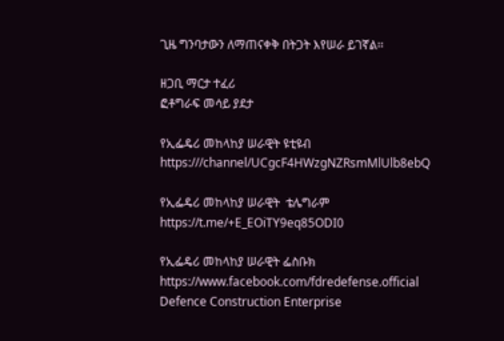ጊዜ ግንባታውን ለማጠናቀቅ በትጋት እየሠራ ይገኛል፡፡

ዘጋቢ ማርታ ተፈሪ
ፎቶግራፍ መሳይ ያደታ

የኢፌዴሪ መከላከያ ሠራዊት ዩቲዩብ
https:///channel/UCgcF4HWzgNZRsmMlUlb8ebQ

የኢፌዴሪ መከላከያ ሠራዊት  ቴሌግራም
https://t.me/+E_EOiTY9eq85ODI0

የኢፌዴሪ መከላከያ ሠራዊት ፌስቡክ
https://www.facebook.com/fdredefense.official
Defence Construction Enterprise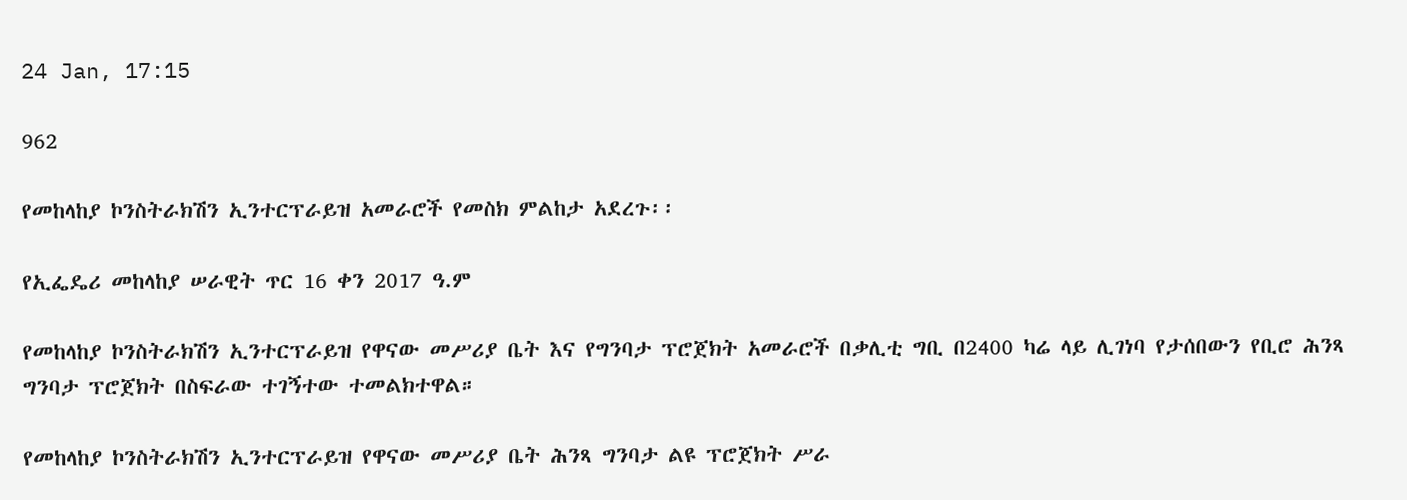24 Jan, 17:15

962

የመከላከያ ኮንስትራክሽን ኢንተርፕራይዝ አመራሮች የመስክ ምልከታ አደረጉ፡፡

የኢፌዴሪ መከላከያ ሠራዊት ጥር 16 ቀን 2017 ዓ.ም

የመከላከያ ኮንስትራክሽን ኢንተርፕራይዝ የዋናው መሥሪያ ቤት እና የግንባታ ፕሮጀክት አመራሮች በቃሊቲ ግቢ በ2400 ካሬ ላይ ሊገነባ የታሰበውን የቢሮ ሕንጻ ግንባታ ፕሮጀክት በስፍራው ተገኝተው ተመልክተዋል።

የመከላከያ ኮንስትራክሽን ኢንተርፕራይዝ የዋናው መሥሪያ ቤት ሕንጻ ግንባታ ልዩ ፕሮጀክት ሥራ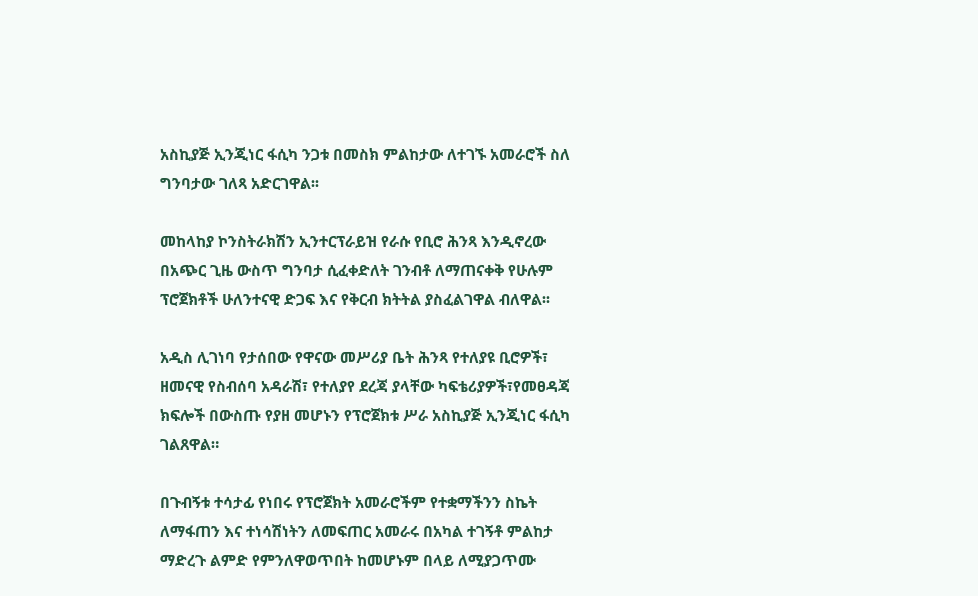አስኪያጅ ኢንጂነር ፋሲካ ንጋቱ በመስክ ምልከታው ለተገኙ አመራሮች ስለ ግንባታው ገለጻ አድርገዋል፡፡

መከላከያ ኮንስትራክሽን ኢንተርፕራይዝ የራሱ የቢሮ ሕንጻ እንዲኖረው በአጭር ጊዜ ውስጥ ግንባታ ሲፈቀድለት ገንብቶ ለማጠናቀቅ የሁሉም ፕሮጀክቶች ሁለንተናዊ ድጋፍ እና የቅርብ ክትትል ያስፈልገዋል ብለዋል፡፡

አዲስ ሊገነባ የታሰበው የዋናው መሥሪያ ቤት ሕንጻ የተለያዩ ቢሮዎች፣ ዘመናዊ የስብሰባ አዳራሽ፣ የተለያየ ደረጃ ያላቸው ካፍቴሪያዎች፣የመፀዳጃ ክፍሎች በውስጡ የያዘ መሆኑን የፕሮጀክቱ ሥራ አስኪያጅ ኢንጂነር ፋሲካ ገልጸዋል።

በጉብኝቱ ተሳታፊ የነበሩ የፕሮጀክት አመራሮችም የተቋማችንን ስኬት ለማፋጠን እና ተነሳሽነትን ለመፍጠር አመራሩ በአካል ተገኝቶ ምልከታ ማድረጉ ልምድ የምንለዋወጥበት ከመሆኑም በላይ ለሚያጋጥሙ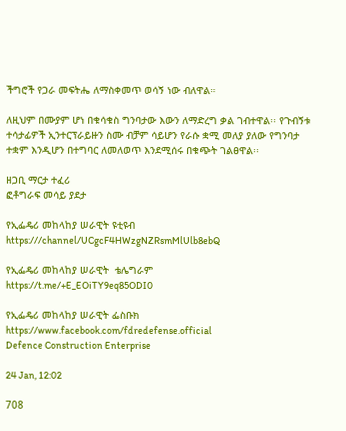ችግሮች የጋራ መፍትሔ ለማስቀመጥ ወሳኝ ነው ብለዋል።

ለዚህም በሙያም ሆነ በቁሳቁስ ግንባታው እውን ለማድረግ ቃል ገብተዋል፡፡ የጉብኝቱ ተሳታፊዎች ኢንተርፕራይዙን ስሙ ብቻም ሳይሆን የራሱ ቋሚ መለያ ያለው የግንባታ ተቋም እንዲሆን በተግባር ለመለወጥ እንደሚሰሩ በቁጭት ገልፀዋል፡፡

ዘጋቢ ማርታ ተፈሪ
ፎቶግራፍ መሳይ ያደታ

የኢፌዴሪ መከላከያ ሠራዊት ዩቲዩብ
https:///channel/UCgcF4HWzgNZRsmMlUlb8ebQ

የኢፌዴሪ መከላከያ ሠራዊት  ቴሌግራም
https://t.me/+E_EOiTY9eq85ODI0

የኢፌዴሪ መከላከያ ሠራዊት ፌስቡክ
https://www.facebook.com/fdredefense.official
Defence Construction Enterprise

24 Jan, 12:02

708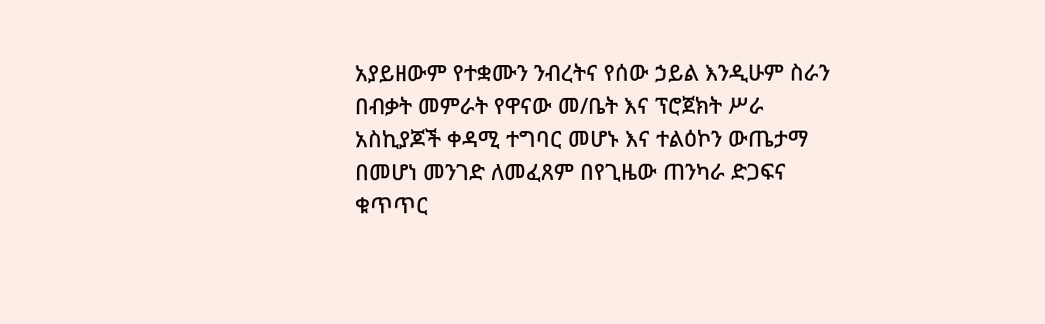አያይዘውም የተቋሙን ንብረትና የሰው ኃይል እንዲሁም ስራን በብቃት መምራት የዋናው መ/ቤት እና ፕሮጀክት ሥራ አስኪያጆች ቀዳሚ ተግባር መሆኑ እና ተልዕኮን ውጤታማ በመሆነ መንገድ ለመፈጸም በየጊዜው ጠንካራ ድጋፍና ቁጥጥር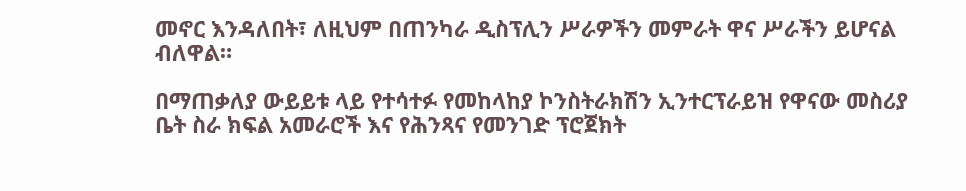መኖር እንዳለበት፣ ለዚህም በጠንካራ ዲስፕሊን ሥራዎችን መምራት ዋና ሥራችን ይሆናል ብለዋል።

በማጠቃለያ ውይይቱ ላይ የተሳተፉ የመከላከያ ኮንስትራክሽን ኢንተርፕራይዝ የዋናው መስሪያ ቤት ስራ ክፍል አመራሮች እና የሕንጻና የመንገድ ፕሮጀክት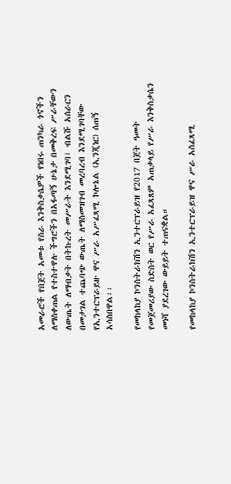አመራሮች የበጀት አመቱ የስራ እንቅስቃሴዎች የነበሩ ጠንካራ ጎኖችን ለማስቀጠል የተስተዋሉ ችግሮችን በአፋጣኝ ሁኔታ በመቅረፍ ሥራቸውን ለውጤት ለማብቃት በትኩረት መሥራት እንደሚገባ፣ ብልሹ አሰራርን በመታገል ተጨባጭ ውጤት ለማስመዝገብ መረባረብ እንደሚገባቸው የኢንተርፕራይዙ ዋና ሥራ አሥፈጻሚ ኮሎኔል (ኢንጂነር) ሰጠኝ አሳስበዋል፡፡

የመከላከያ ኮንስትራክሽን ኢንተርፕራይዝ የ2017 በጀት ዓመት የመጀመሪያው ስድስት ወር የሥራ አፈጻጸም አጠቃላይ የሥራ እንቅስቃሴን መነሻ ያደረገው ውይይት ተጠናቋል።

የመከላከያ ኮንስትራክሽን ኢንተርፕራይዝ ዋና ሥራ አስፈጻሚ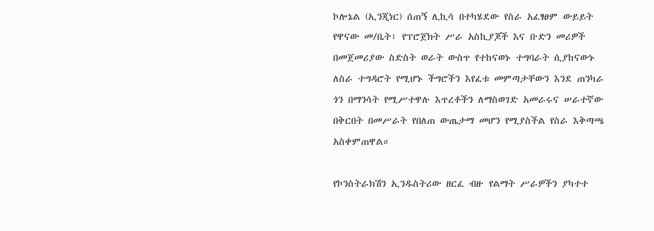ኮሎኔል (ኢንጂነር) ሰጠኝ ሊኪሳ በተካሄደው የስራ አፈፃፀም ውይይት የዋናው መ/ቤት፣ የፕሮጀክት ሥራ አስኪያጆች እና ቡድን መሪዎች በመጀመሪያው ስድስት ወራት ውስጥ የተከናወኑ ተግባራት ሲያከናውኑ ለስራ ተግዳሮት የሚሆኑ ችግሮችን እየፈቱ መምጣታቸውን እንደ ጠንካራ ጎን በማንሳት የሚሥተዋሉ እጥረቶችን ለማስወገድ አመራሩና ሠራተኛው በቅርበት በመሥራት የበለጠ ውጤታማ መሆን የሚያስችል የስራ እቅጣጫ አስቀምጠዋል።

የኮንስትራክሽን ኢንዱስትሪው ዘርፈ ብዙ የልማት ሥራዎችን ያካተተ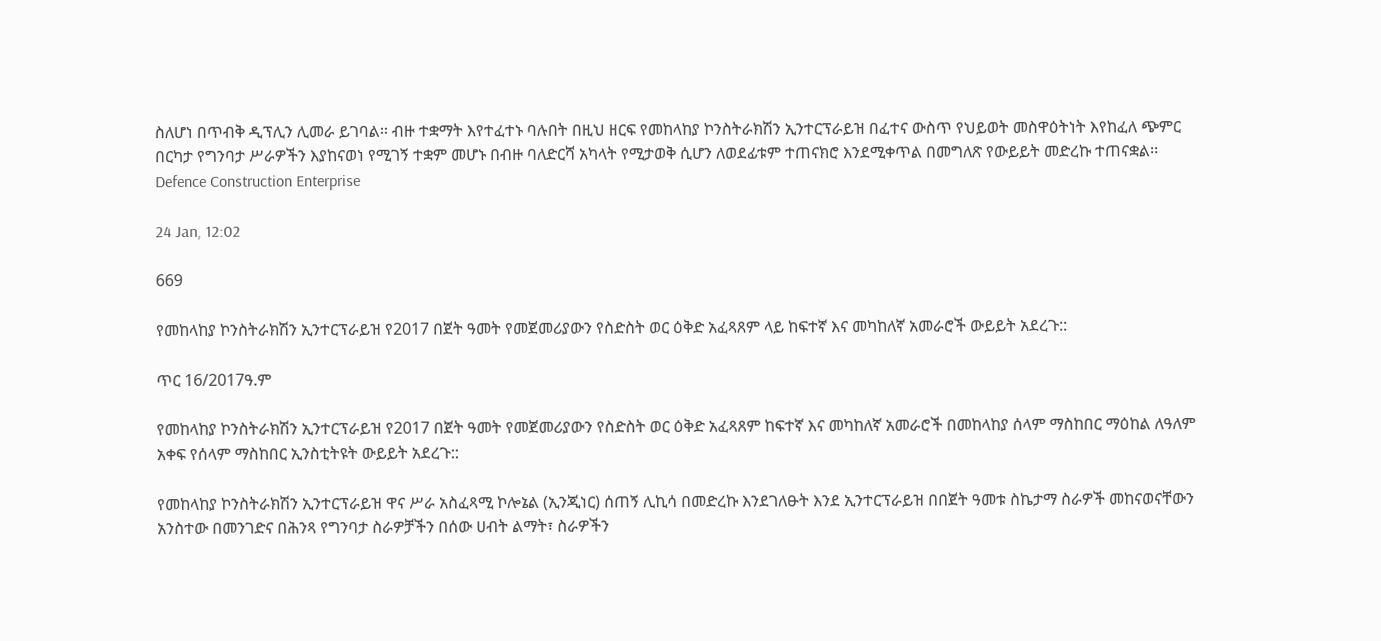ስለሆነ በጥብቅ ዲፕሊን ሊመራ ይገባል፡፡ ብዙ ተቋማት እየተፈተኑ ባሉበት በዚህ ዘርፍ የመከላከያ ኮንስትራክሽን ኢንተርፕራይዝ በፈተና ውስጥ የህይወት መስዋዕትነት እየከፈለ ጭምር በርካታ የግንባታ ሥራዎችን እያከናወነ የሚገኝ ተቋም መሆኑ በብዙ ባለድርሻ አካላት የሚታወቅ ሲሆን ለወደፊቱም ተጠናክሮ እንደሚቀጥል በመግለጽ የውይይት መድረኩ ተጠናቋል፡፡
Defence Construction Enterprise

24 Jan, 12:02

669

የመከላከያ ኮንስትራክሽን ኢንተርፕራይዝ የ2017 በጀት ዓመት የመጀመሪያውን የስድስት ወር ዕቅድ አፈጻጸም ላይ ከፍተኛ እና መካከለኛ አመራሮች ውይይት አደረጉ::

ጥር 16/2017ዓ.ም

የመከላከያ ኮንስትራክሽን ኢንተርፕራይዝ የ2017 በጀት ዓመት የመጀመሪያውን የስድስት ወር ዕቅድ አፈጻጸም ከፍተኛ እና መካከለኛ አመራሮች በመከላከያ ሰላም ማስከበር ማዕከል ለዓለም አቀፍ የሰላም ማስከበር ኢንስቲትዩት ውይይት አደረጉ::

የመከላከያ ኮንስትራክሽን ኢንተርፕራይዝ ዋና ሥራ አስፈጻሚ ኮሎኔል (ኢንጂነር) ሰጠኝ ሊኪሳ በመድረኩ እንደገለፁት እንደ ኢንተርፕራይዝ በበጀት ዓመቱ ስኬታማ ስራዎች መከናወናቸውን አንስተው በመንገድና በሕንጻ የግንባታ ስራዎቻችን በሰው ሀብት ልማት፣ ስራዎችን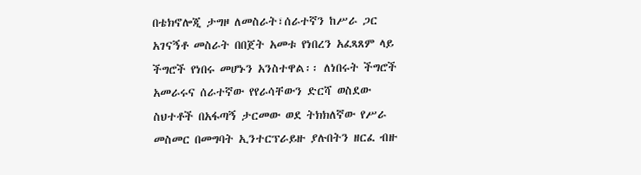በቴክኖሎጂ ታግዞ ለመስራት፣ሰራተኛን ከሥራ ጋር አገናኝቶ መስራት በበጀት አመቱ የነበረን አፈጻጸም ላይ ችግሮች የነበሩ መሆኑን አንስተዋል፡፡ ለነበሩት ችግሮች አመራሩና ሰራተኛው የየራሳቸውን ድርሻ ወስደው ስህተቶች በአፋጣኝ ታርመው ወደ ትክክለኛው የሥራ መስመር በመግባት ኢንተርፕራይዙ ያሉበትን ዘርፈ ብዙ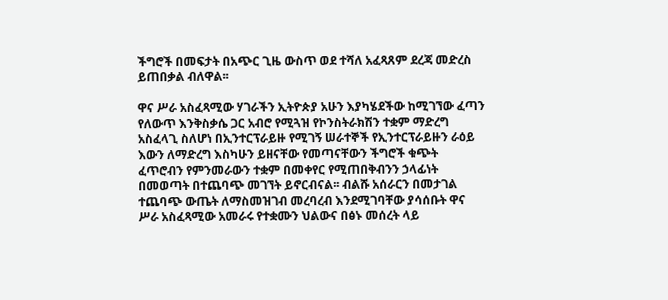ችግሮች በመፍታት በአጭር ጊዜ ውስጥ ወደ ተሻለ አፈጻጸም ደረጃ መድረስ ይጠበቃል ብለዋል፡፡

ዋና ሥራ አስፈጻሚው ሃገራችን ኢትዮጵያ አሁን እያካሄደችው ከሚገኘው ፈጣን የለውጥ እንቅስቃሴ ጋር አብሮ የሚጓዝ የኮንስትራክሽን ተቋም ማድረግ አስፈላጊ ስለሆነ በኢንተርፕራይዙ የሚገኝ ሠራተኞች የኢንተርፕራይዙን ራዕይ እውን ለማድረግ እስካሁን ይዘናቸው የመጣናቸውን ችግሮች ቁጭት ፈጥሮብን የምንመራውን ተቋም በመቀየር የሚጠበቅብንን ኃላፊነት በመወጣት በተጨባጭ መገኘት ይኖርብናል፡፡ ብልሹ አሰራርን በመታገል ተጨባጭ ውጤት ለማስመዝገብ መረባረብ እንደሚገባቸው ያሳሰቡት ዋና ሥራ አስፈጻሚው አመራሩ የተቋሙን ህልውና በፅኑ መሰረት ላይ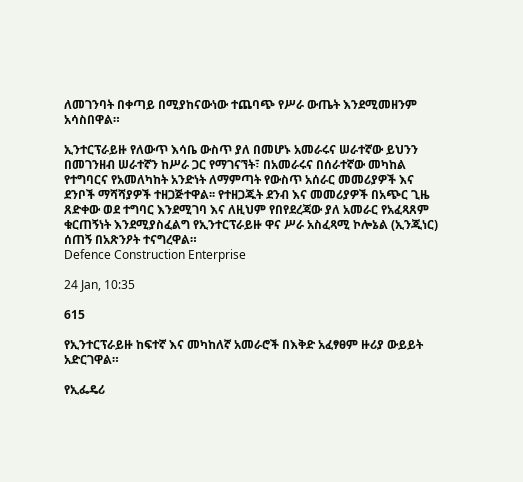ለመገንባት በቀጣይ በሚያከናውነው ተጨባጭ የሥራ ውጤት እንደሚመዘንም አሳስበዋል።

ኢንተርፕራይዙ የለውጥ እሳቤ ውስጥ ያለ በመሆኑ አመራሩና ሠራተኛው ይህንን በመገንዘብ ሠራተኛን ከሥራ ጋር የማገናኘት፣ በአመራሩና በሰራተኛው መካከል የተግባርና የአመለካከት አንድነት ለማምጣት የውስጥ አሰራር መመሪያዎች እና ደንቦች ማሻሻያዎች ተዘጋጅተዋል፡፡ የተዘጋጁት ደንብ እና መመሪያዎች በአጭር ጊዜ ጸድቀው ወደ ተግባር እንደሚገባ እና ለዚህም የበየደረጃው ያለ አመራር የአፈጻጸም ቁርጠኝነት እንደሚያስፈልግ የኢንተርፕራይዙ ዋና ሥራ አስፈጻሚ ኮሎኔል (ኢንጂነር) ሰጠኝ በአጽንዖት ተናግረዋል።
Defence Construction Enterprise

24 Jan, 10:35

615

የኢንተርፕራይዙ ከፍተኛ እና መካከለኛ አመራሮች በእቅድ አፈፃፀም ዙሪያ ውይይት አድርገዋል።

የኢፌዴሪ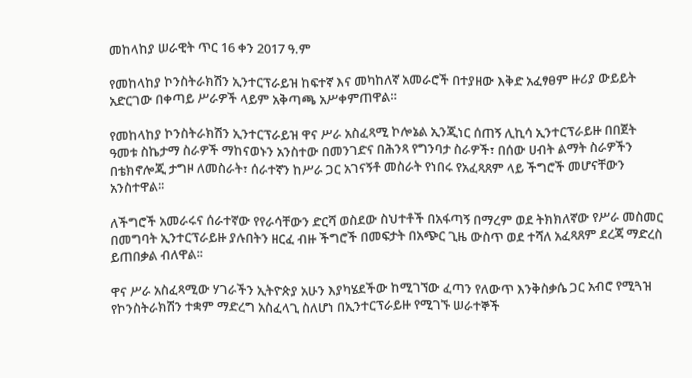መከላከያ ሠራዊት ጥር 16 ቀን 2017 ዓ.ም

የመከላከያ ኮንስትራክሽን ኢንተርፕራይዝ ከፍተኛ እና መካከለኛ አመራሮች በተያዘው እቅድ አፈፃፀም ዙሪያ ውይይት አድርገው በቀጣይ ሥራዎች ላይም አቅጣጫ አሥቀምጠዋል።

የመከላከያ ኮንስትራክሽን ኢንተርፕራይዝ ዋና ሥራ አስፈጻሚ ኮሎኔል ኢንጂነር ሰጠኝ ሊኪሳ ኢንተርፕራይዙ በበጀት ዓመቱ ስኬታማ ስራዎች ማከናወኑን አንስተው በመንገድና በሕንጻ የግንባታ ስራዎች፣ በሰው ሀብት ልማት ስራዎችን በቴክኖሎጂ ታግዞ ለመስራት፣ ሰራተኛን ከሥራ ጋር አገናኝቶ መስራት የነበሩ የአፈጻጸም ላይ ችግሮች መሆናቸውን አንስተዋል፡፡

ለችግሮች አመራሩና ሰራተኛው የየራሳቸውን ድርሻ ወስደው ስህተቶች በአፋጣኝ በማረም ወደ ትክክለኛው የሥራ መስመር በመግባት ኢንተርፕራይዙ ያሉበትን ዘርፈ ብዙ ችግሮች በመፍታት በአጭር ጊዜ ውስጥ ወደ ተሻለ አፈጻጸም ደረጃ ማድረስ ይጠበቃል ብለዋል፡፡

ዋና ሥራ አስፈጻሚው ሃገራችን ኢትዮጵያ አሁን እያካሄደችው ከሚገኘው ፈጣን የለውጥ እንቅስቃሴ ጋር አብሮ የሚጓዝ የኮንስትራክሽን ተቋም ማድረግ አስፈላጊ ስለሆነ በኢንተርፕራይዙ የሚገኙ ሠራተኞች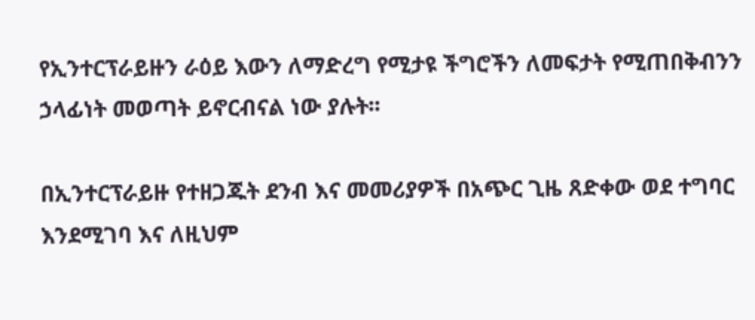የኢንተርፕራይዙን ራዕይ እውን ለማድረግ የሚታዩ ችግሮችን ለመፍታት የሚጠበቅብንን ኃላፊነት መወጣት ይኖርብናል ነው ያሉት፡፡

በኢንተርፕራይዙ የተዘጋጁት ደንብ እና መመሪያዎች በአጭር ጊዜ ጸድቀው ወደ ተግባር እንደሚገባ እና ለዚህም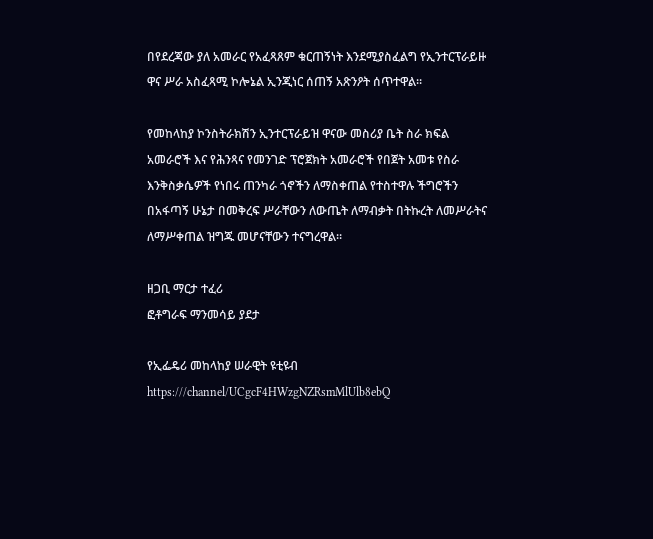በየደረጃው ያለ አመራር የአፈጻጸም ቁርጠኝነት እንደሚያስፈልግ የኢንተርፕራይዙ ዋና ሥራ አስፈጻሚ ኮሎኔል ኢንጂነር ሰጠኝ አጽንዖት ሰጥተዋል።

የመከላከያ ኮንስትራክሽን ኢንተርፕራይዝ ዋናው መስሪያ ቤት ስራ ክፍል አመራሮች እና የሕንጻና የመንገድ ፕሮጀክት አመራሮች የበጀት አመቱ የስራ እንቅስቃሴዎች የነበሩ ጠንካራ ጎኖችን ለማስቀጠል የተስተዋሉ ችግሮችን በአፋጣኝ ሁኔታ በመቅረፍ ሥራቸውን ለውጤት ለማብቃት በትኩረት ለመሥራትና ለማሥቀጠል ዝግጁ መሆናቸውን ተናግረዋል።

ዘጋቢ ማርታ ተፈሪ
ፎቶግራፍ ማንመሳይ ያደታ

የኢፌዴሪ መከላከያ ሠራዊት ዩቲዩብ
https:///channel/UCgcF4HWzgNZRsmMlUlb8ebQ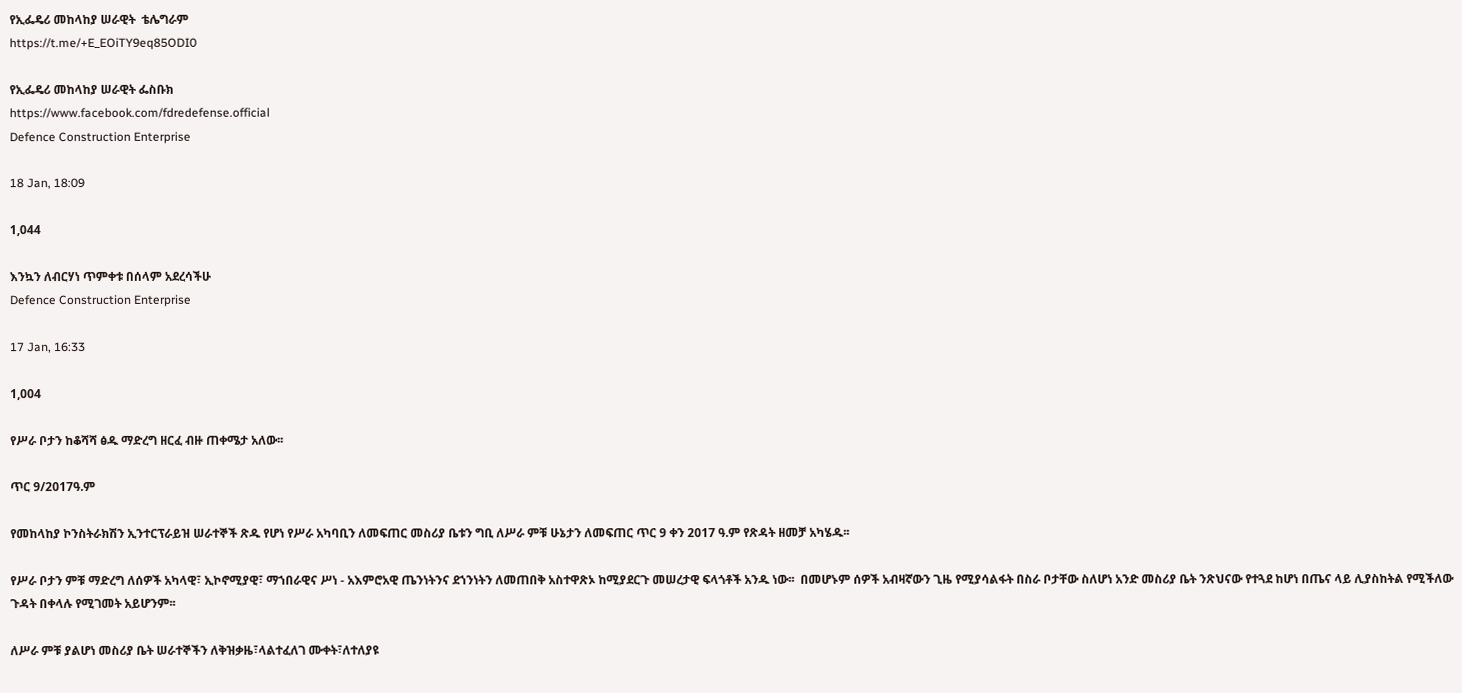የኢፌዴሪ መከላከያ ሠራዊት  ቴሌግራም
https://t.me/+E_EOiTY9eq85ODI0

የኢፌዴሪ መከላከያ ሠራዊት ፌስቡክ
https://www.facebook.com/fdredefense.official
Defence Construction Enterprise

18 Jan, 18:09

1,044

እንኳን ለብርሃነ ጥምቀቱ በሰላም አደረሳችሁ
Defence Construction Enterprise

17 Jan, 16:33

1,004

የሥራ ቦታን ከቆሻሻ ፅዱ ማድረግ ዘርፈ ብዙ ጠቀሜታ አለው፡፡

ጥር 9/2017ዓ.ም

የመከላከያ ኮንስትራክሽን ኢንተርፕራይዝ ሠራተኞች ጽዱ የሆነ የሥራ አካባቢን ለመፍጠር መስሪያ ቤቱን ግቢ ለሥራ ምቹ ሁኔታን ለመፍጠር ጥር 9 ቀን 2017 ዓ.ም የጽዳት ዘመቻ አካሄዱ፡፡

የሥራ ቦታን ምቹ ማድረግ ለሰዎች አካላዊ፣ ኢኮኖሚያዊ፣ ማኀበራዊና ሥነ - አእምሮአዊ ጤንነትንና ደኀንነትን ለመጠበቅ አስተዋጽኦ ከሚያደርጉ መሠረታዊ ፍላጎቶች አንዱ ነው፡፡  በመሆኑም ሰዎች አብዛኛውን ጊዜ የሚያሳልፋት በስራ ቦታቸው ስለሆነ አንድ መስሪያ ቤት ንጽህናው የተጓደ ከሆነ በጤና ላይ ሊያስከትል የሚችለው ጉዳት በቀላሉ የሚገመት አይሆንም፡፡

ለሥራ ምቹ ያልሆነ መስሪያ ቤት ሠራተኞችን ለቅዝቃዜ፣ላልተፈለገ ሙቀት፣ለተለያዩ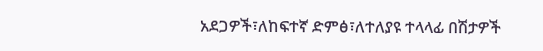አደጋዎች፣ለከፍተኛ ድምፅ፣ለተለያዩ ተላላፊ በሽታዎች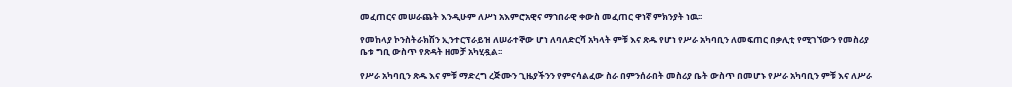መፈጠርና መሠራጨት እንዲሁም ለሥነ አእምሮአዊና ማኀበራዊ ቀውስ መፈጠር ዋነኛ ምክንያት ነዉ፡፡

የመከላያ ኮንስትራክሽን ኢንተርፕራይዝ ለሠራተኞው ሆነ ለባለድርሻ አካላት ምቹ እና ጽዱ የሆነ የሥራ አካባቢን ለመፍጠር በቃሊቲ የሚገኘውን የመስሪያ ቤቱ ግቢ ውስጥ የጽዳት ዘመቻ አካሂዷል፡፡

የሥራ አካባቢን ጽዱ እና ምቹ ማድረግ ረጅሙን ጊዜያችንን የምናሳልፈው ስራ በምንሰራበት መስሪያ ቤት ውስጥ በመሆኑ የሥራ አካባቢን ምቹ እና ለሥራ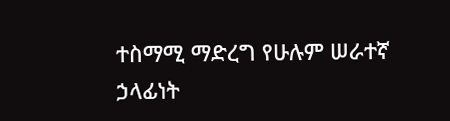ተስማሚ ማድረግ የሁሉም ሠራተኛ ኃላፊነት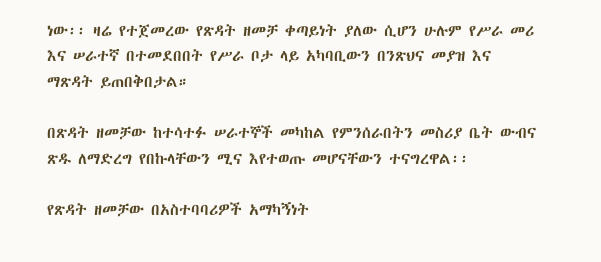ነው፡፡ ዛሬ የተጀመረው የጽዳት ዘመቻ ቀጣይነት ያለው ሲሆን ሁሉም የሥራ መሪ እና ሠራተኛ በተመደበበት የሥራ ቦታ ላይ አካባቢውን በንጽህና መያዝ እና ማጽዳት ይጠበቅበታል።

በጽዳት ዘመቻው ከተሳተፉ ሠራተኞች መካከል የምንሰራበትን መስሪያ ቤት ውብና ጽዱ ለማድረግ የበኩላቸውን ሚና እየተወጡ መሆናቸውን ተናግረዋል፡፡

የጽዳት ዘመቻው በአስተባባሪዎች አማካኝነት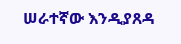ሠራተኛው እንዲያጸዳ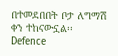በተመደበበት ቦታ ለግማሽ ቀን ተከናውኗል፡፡
Defence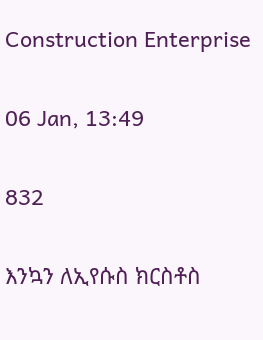Construction Enterprise

06 Jan, 13:49

832

እንኳን ለኢየሱስ ክርስቶስ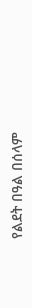የልደት በዓል በሰላም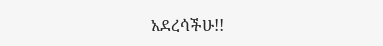አደረሳችሁ!!